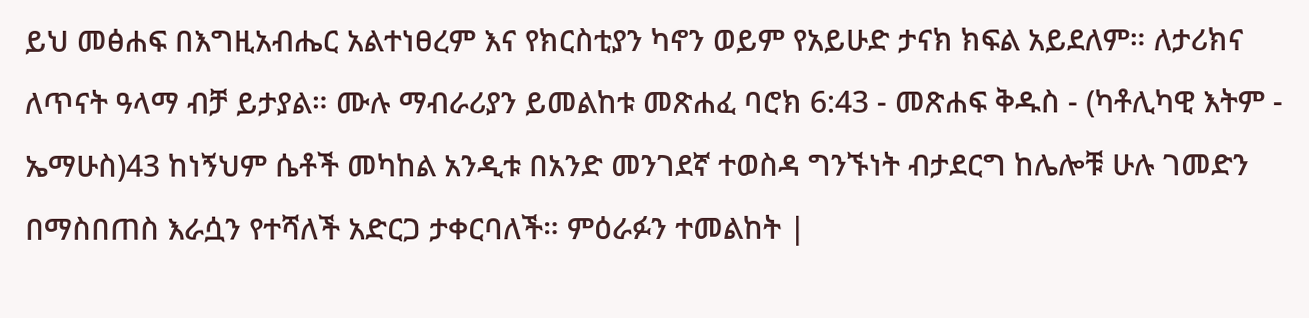ይህ መፅሐፍ በእግዚአብሔር አልተነፀረም እና የክርስቲያን ካኖን ወይም የአይሁድ ታናክ ክፍል አይደለም። ለታሪክና ለጥናት ዓላማ ብቻ ይታያል። ሙሉ ማብራሪያን ይመልከቱ መጽሐፈ ባሮክ 6:43 - መጽሐፍ ቅዱስ - (ካቶሊካዊ እትም - ኤማሁስ)43 ከነኝህም ሴቶች መካከል አንዲቱ በአንድ መንገደኛ ተወስዳ ግንኙነት ብታደርግ ከሌሎቹ ሁሉ ገመድን በማስበጠስ እራሷን የተሻለች አድርጋ ታቀርባለች። ምዕራፉን ተመልከት |